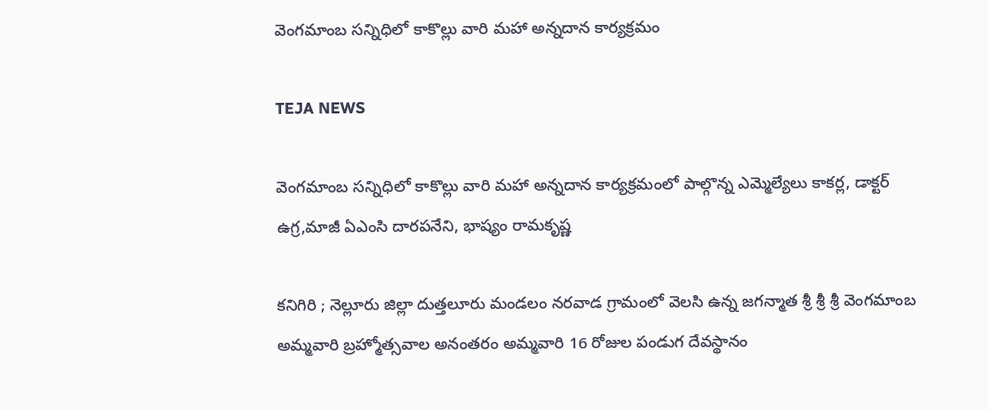వెంగమాంబ సన్నిధిలో కాకొల్లు వారి మహా అన్నదాన కార్యక్రమం

TEJA NEWS

వెంగమాంబ సన్నిధిలో కాకొల్లు వారి మహా అన్నదాన కార్యక్రమంలో పాల్గొన్న ఎమ్మెల్యేలు కాకర్ల, డాక్టర్ ఉగ్ర,మాజీ ఏఎంసి దారపనేని, భాష్యం రామకృష్ణ

కనిగిరి ; నెల్లూరు జిల్లా దుత్తలూరు మండలం నరవాడ గ్రామంలో వెలసి ఉన్న జగన్మాత శ్రీ శ్రీ శ్రీ వెంగమాంబ అమ్మవారి బ్రహ్మోత్సవాల అనంతరం అమ్మవారి 16 రోజుల పండుగ దేవస్థానం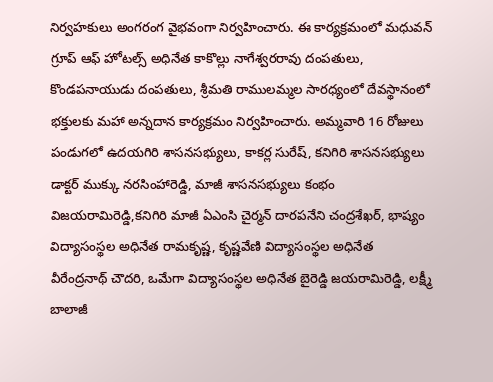నిర్వహకులు అంగరంగ వైభవంగా నిర్వహించారు. ఈ కార్యక్రమంలో మధువన్ గ్రూప్ ఆఫ్ హోటల్స్ అధినేత కాకొల్లు నాగేశ్వరరావు దంపతులు, కొండపనాయుడు దంపతులు, శ్రీమతి రాములమ్మల సారధ్యంలో దేవస్థానంలో భక్తులకు మహా అన్నదాన కార్యక్రమం నిర్వహించారు. అమ్మవారి 16 రోజులు పండుగలో ఉదయగిరి శాసనసభ్యులు, కాకర్ల సురేష్, కనిగిరి శాసనసభ్యులు డాక్టర్ ముక్కు నరసింహారెడ్డి, మాజీ శాసనసభ్యులు కంభం విజయరామిరెడ్డి,కనిగిరి మాజీ ఏఎంసి చైర్మన్ దారపనేని చంద్రశేఖర్, భాష్యం విద్యాసంస్థల అధినేత రామకృష్ణ, కృష్ణవేణి విద్యాసంస్థల అధినేత వీరేంద్రనాథ్ చౌదరి, ఒమేగా విద్యాసంస్థల అధినేత బైరెడ్డి జయరామిరెడ్డి, లక్ష్మీ బాలాజీ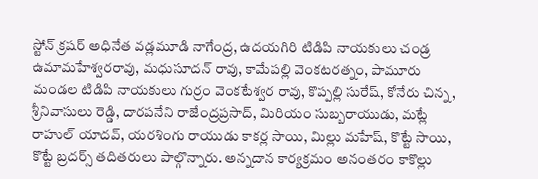స్టోన్ క్రషర్ అధినేత వడ్లమూడి నాగేంద్ర, ఉదయగిరి టిడిపి నాయకులు చండ్ర ఉమామహేశ్వరరావు, మధుసూదన్ రావు, కామేపల్లి వెంకటరత్నం, పామూరు మండల టిడిపి నాయకులు గుర్రం వెంకటేశ్వర రావు, కొప్పల్లి సురేష్, కోనేరు చిన్న, శ్రీనివాసులు రెడ్డి, దారపనేని రాజేంద్రప్రసాద్, మిరియం సుబ్బరాయుడు, మట్లే రాహుల్ యాదవ్, యరశింగు రాయుడు కాకర్ల సాయి, మిల్లు మహేష్, కొట్టే సాయి, కొట్టే బ్రదర్స్ తదితరులు పాల్గొన్నారు. అన్నదాన కార్యక్రమం అనంతరం కాకొల్లు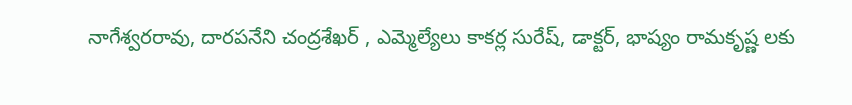నాగేశ్వరరావు, దారపనేని చంద్రశేఖర్ , ఎమ్మెల్యేలు కాకర్ల సురేష్, డాక్టర్, భాష్యం రామకృష్ణ లకు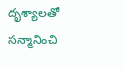దృశ్యాలతో సన్మానించి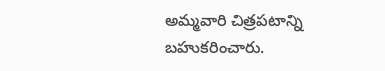అమ్మవారి చిత్రపటాన్ని బహుకరించారు.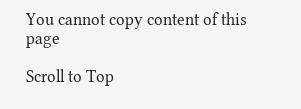You cannot copy content of this page

Scroll to Top